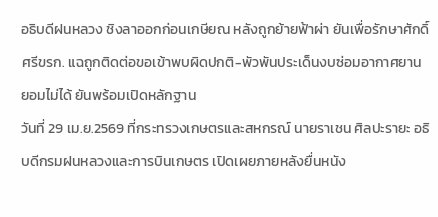อธิบดีฝนหลวง ชิงลาออกก่อนเกษียณ หลังถูกย้ายฟ้าผ่า ยันเพื่อรักษาศักดิ์ศรีขรก. แฉถูกติดต่อขอเข้าพบผิดปกติ-พัวพันประเด็นงบซ่อมอากาศยาน ยอมไม่ได้ ยันพร้อมเปิดหลักฐาน
วันที่ 29 เม.ย.2569 ที่กระทรวงเกษตรและสหกรณ์ นายราเชน ศิลปะรายะ อธิบดีกรมฝนหลวงและการบินเกษตร เปิดเผยภายหลังยื่นหนัง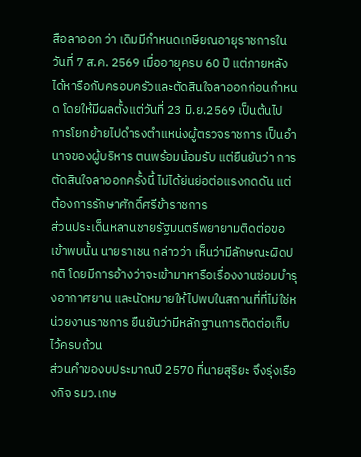สือลาออก ว่า เดิมมีกำหนดเกษียณอายุราชการในวันที่ 7 ส.ค. 2569 เมื่ออายุครบ 60 ปี แต่ภายหลังได้หารือกับครอบครัวและตัดสินใจลาออกก่อนกำหนด โดยให้มีผลตั้งแต่วันที่ 23 มิ.ย.2569 เป็นต้นไป
การโยกย้ายไปดำรงตำแหน่งผู้ตรวจราชการ เป็นอำนาจของผู้บริหาร ตนพร้อมน้อมรับ แต่ยืนยันว่า การตัดสินใจลาออกครั้งนี้ ไม่ได้ย่นย่อต่อแรงกดดัน แต่ต้องการรักษาศักดิ์ศรีข้าราชการ
ส่วนประเด็นหลานชายรัฐมนตรีพยายามติดต่อขอเข้าพบนั้น นายราเชน กล่าวว่า เห็นว่ามีลักษณะผิดปกติ โดยมีการอ้างว่าจะเข้ามาหารือเรื่องงานซ่อมบำรุงอากาศยาน และนัดหมายให้ไปพบในสถานที่ที่ไม่ใช่หน่วยงานราชการ ยืนยันว่ามีหลักฐานการติดต่อเก็บไว้ครบถ้วน
ส่วนคำของบประมาณปี 2570 ที่นายสุริยะ จึงรุ่งเรืองกิจ รมว.เกษ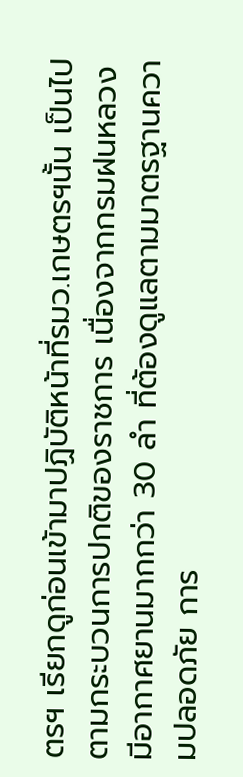ตรฯ เรียกดูก่อนเข้ามาปฏิบัติหน้าที่รมว.เกษตรฯนั้น เป็นไปตามกระบวนการปกติของราชการ เนื่องจากกรมฝนหลวงมีอากาศยานมากกว่า 30 ลำ ที่ต้องดูแลตามมาตรฐานความปลอดภัย การ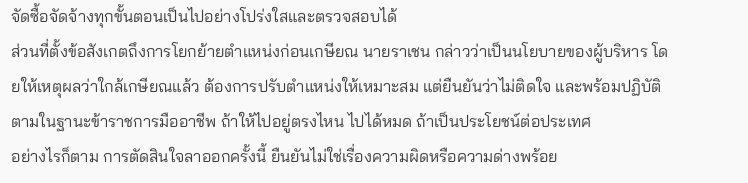จัดซื้อจัดจ้างทุกขั้นตอนเป็นไปอย่างโปร่งใสและตรวจสอบได้
ส่วนที่ตั้งข้อสังเกตถึงการโยกย้ายตำแหน่งก่อนเกษียณ นายราเชน กล่าวว่าเป็นนโยบายของผู้บริหาร โดยให้เหตุผลว่าใกล้เกษียณแล้ว ต้องการปรับตำแหน่งให้เหมาะสม แต่ยืนยันว่าไม่ติดใจ และพร้อมปฏิบัติตามในฐานะข้าราชการมืออาชีพ ถ้าให้ไปอยู่ตรงไหน ไปได้หมด ถ้าเป็นประโยชน์ต่อประเทศ
อย่างไรก็ตาม การตัดสินใจลาออกครั้งนี้ ยืนยันไม่ใช่เรื่องความผิดหรือความด่างพร้อย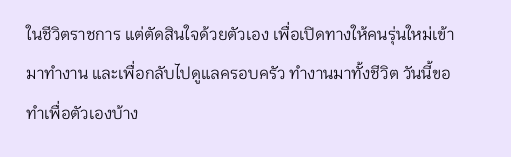ในชีวิตราชการ แต่ตัดสินใจด้วยตัวเอง เพื่อเปิดทางให้คนรุ่นใหม่เข้ามาทำงาน และเพื่อกลับไปดูแลครอบครัว ทำงานมาทั้งชีวิต วันนี้ขอทำเพื่อตัวเองบ้าง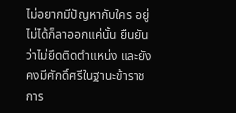ไม่อยากมีปัญหากับใคร อยู่ไม่ได้ก็ลาออกแค่นั้น ยืนยันว่าไม่ยึดติดตำแหน่ง และยังคงมีศักดิ์ศรีในฐานะข้าราชการ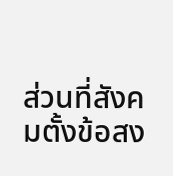ส่วนที่สังคมตั้งข้อสง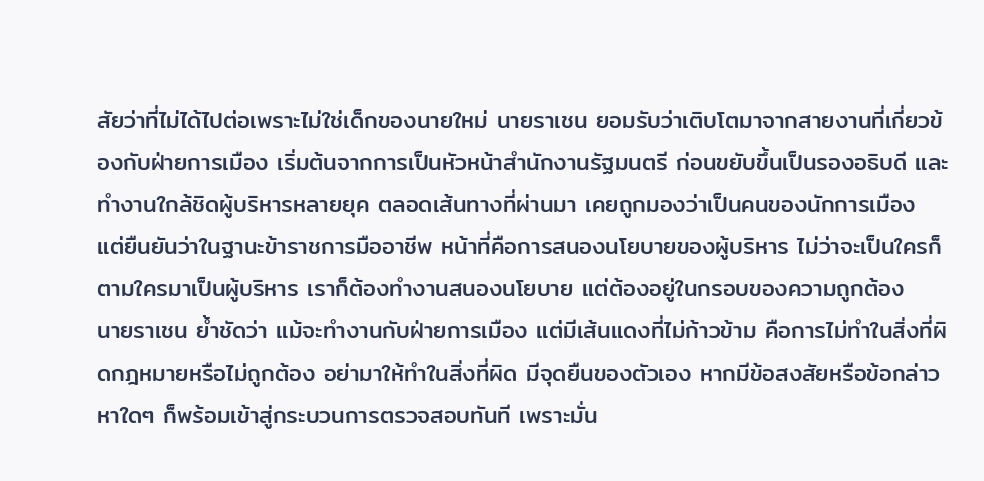สัยว่าที่ไม่ได้ไปต่อเพราะไม่ใช่เด็กของนายใหม่ นายราเชน ยอมรับว่าเติบโตมาจากสายงานที่เกี่ยวข้องกับฝ่ายการเมือง เริ่มต้นจากการเป็นหัวหน้าสำนักงานรัฐมนตรี ก่อนขยับขึ้นเป็นรองอธิบดี และทำงานใกล้ชิดผู้บริหารหลายยุค ตลอดเส้นทางที่ผ่านมา เคยถูกมองว่าเป็นคนของนักการเมือง
แต่ยืนยันว่าในฐานะข้าราชการมืออาชีพ หน้าที่คือการสนองนโยบายของผู้บริหาร ไม่ว่าจะเป็นใครก็ตามใครมาเป็นผู้บริหาร เราก็ต้องทำงานสนองนโยบาย แต่ต้องอยู่ในกรอบของความถูกต้อง
นายราเชน ย้ำชัดว่า แม้จะทำงานกับฝ่ายการเมือง แต่มีเส้นแดงที่ไม่ก้าวข้าม คือการไม่ทำในสิ่งที่ผิดกฎหมายหรือไม่ถูกต้อง อย่ามาให้ทำในสิ่งที่ผิด มีจุดยืนของตัวเอง หากมีข้อสงสัยหรือข้อกล่าวหาใดๆ ก็พร้อมเข้าสู่กระบวนการตรวจสอบทันที เพราะมั่น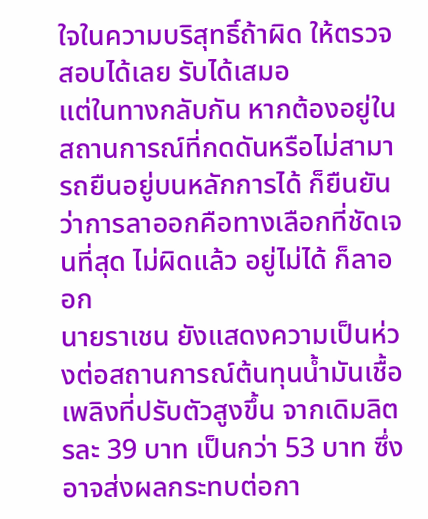ใจในความบริสุทธิ์ถ้าผิด ให้ตรวจสอบได้เลย รับได้เสมอ
แต่ในทางกลับกัน หากต้องอยู่ในสถานการณ์ที่กดดันหรือไม่สามารถยืนอยู่บนหลักการได้ ก็ยืนยันว่าการลาออกคือทางเลือกที่ชัดเจนที่สุด ไม่ผิดแล้ว อยู่ไม่ได้ ก็ลาออก
นายราเชน ยังแสดงความเป็นห่วงต่อสถานการณ์ต้นทุนน้ำมันเชื้อเพลิงที่ปรับตัวสูงขึ้น จากเดิมลิตรละ 39 บาท เป็นกว่า 53 บาท ซึ่งอาจส่งผลกระทบต่อกา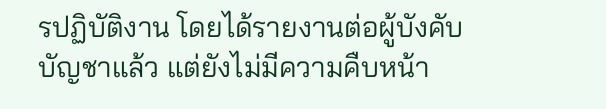รปฏิบัติงาน โดยได้รายงานต่อผู้บังคับบัญชาแล้ว แต่ยังไม่มีความคืบหน้า